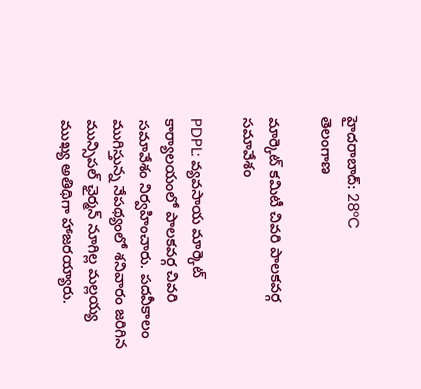హైదరాబాద్: 28°C
తెలంగాణ

మార్కెట్ కమిటీ చివరి పాలకవర్గ సమావేశం

PDPL: వ్యవసాయ మార్కెట్ కార్యాలయంలో పాలకవర్గ చివరి సమావేశం నిర్వహించారు. పదవీకాలం ముగిస్తున్న నేపథ్యంలో శనివారం జరిగిన మున్సిపల్ ఛైర్మన్ నూగిల్ల మల్లయ్య ముఖ్య అతిథిగా హాజరయ్యారు.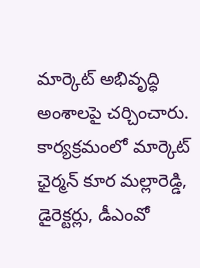మార్కెట్ అభివృద్ధి అంశాలపై చర్చించారు. కార్యక్రమంలో మార్కెట్ ఛైర్మన్ కూర మల్లారెడ్డి, డైరెక్టర్లు, డీఎంవో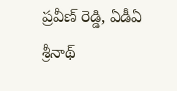ప్రవీణ్ రెడ్డి, ఏడీఏ శ్రీనాథ్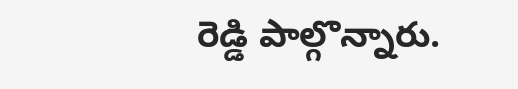రెడ్డి పాల్గొన్నారు.